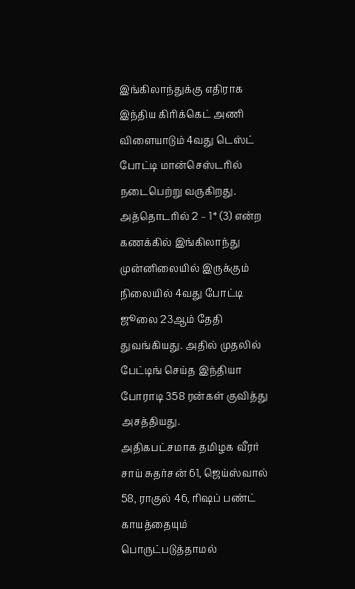இங்கிலாந்துக்கு எதிராக இந்திய கிரிக்கெட் அணி விளையாடும் 4வது டெஸ்ட் போட்டி மான்செஸ்டரில் நடைபெற்று வருகிறது. அத்தொடரில் 2 – 1* (3) என்ற கணக்கில் இங்கிலாந்து முன்னிலையில் இருக்கும் நிலையில் 4வது போட்டி ஜூலை 23ஆம் தேதி துவங்கியது. அதில் முதலில் பேட்டிங் செய்த இந்தியா போராடி 358 ரன்கள் குவித்து அசத்தியது.
அதிகபட்சமாக தமிழக வீரர் சாய் சுதர்சன் 61, ஜெய்ஸ்வால் 58, ராகுல் 46, ரிஷப் பண்ட் காயத்தையும் பொருட்படுத்தாமல்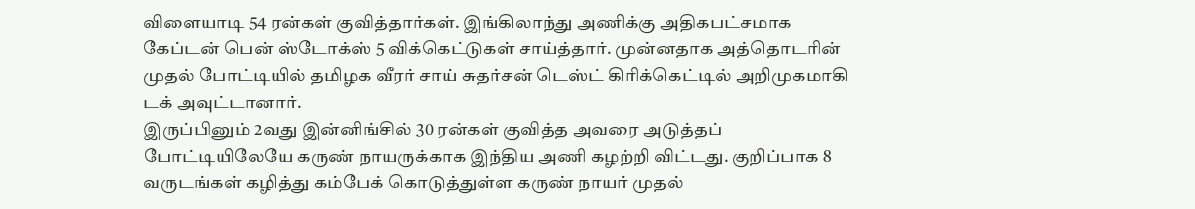விளையாடி 54 ரன்கள் குவித்தார்கள். இங்கிலாந்து அணிக்கு அதிகபட்சமாக கேப்டன் பென் ஸ்டோக்ஸ் 5 விக்கெட்டுகள் சாய்த்தார். முன்னதாக அத்தொடரின் முதல் போட்டியில் தமிழக வீரர் சாய் சுதர்சன் டெஸ்ட் கிரிக்கெட்டில் அறிமுகமாகி டக் அவுட்டானார்.
இருப்பினும் 2வது இன்னிங்சில் 30 ரன்கள் குவித்த அவரை அடுத்தப் போட்டியிலேயே கருண் நாயருக்காக இந்திய அணி கழற்றி விட்டது. குறிப்பாக 8 வருடங்கள் கழித்து கம்பேக் கொடுத்துள்ள கருண் நாயர் முதல்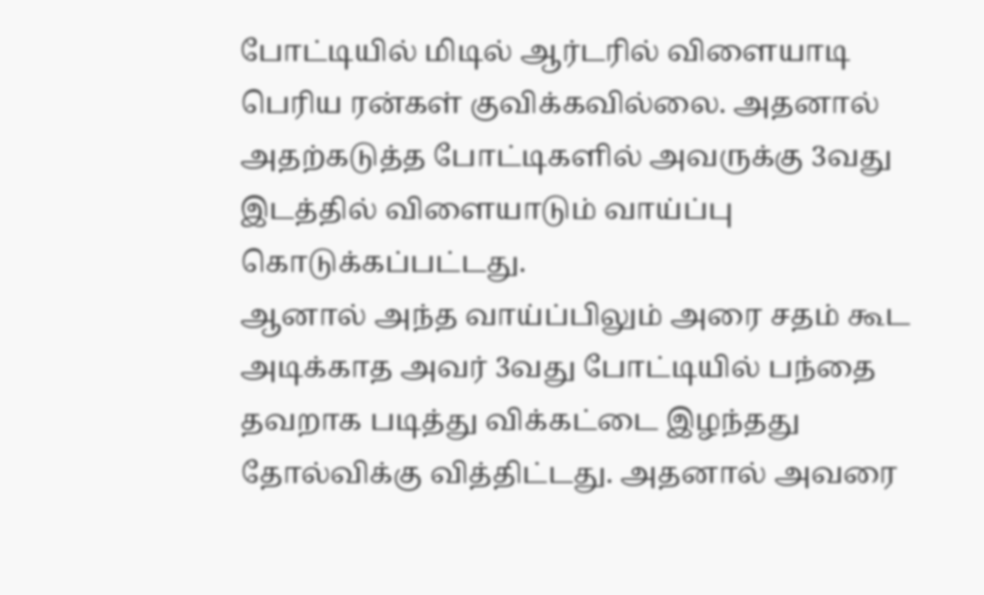போட்டியில் மிடில் ஆர்டரில் விளையாடி பெரிய ரன்கள் குவிக்கவில்லை. அதனால் அதற்கடுத்த போட்டிகளில் அவருக்கு 3வது இடத்தில் விளையாடும் வாய்ப்பு கொடுக்கப்பட்டது.
ஆனால் அந்த வாய்ப்பிலும் அரை சதம் கூட அடிக்காத அவர் 3வது போட்டியில் பந்தை தவறாக படித்து விக்கட்டை இழந்தது தோல்விக்கு வித்திட்டது. அதனால் அவரை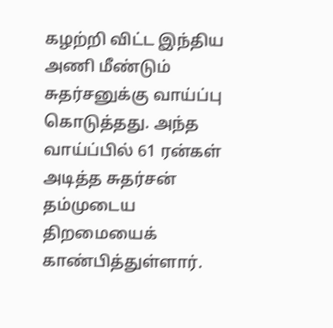கழற்றி விட்ட இந்திய அணி மீண்டும் சுதர்சனுக்கு வாய்ப்பு கொடுத்தது. அந்த வாய்ப்பில் 61 ரன்கள் அடித்த சுதர்சன் தம்முடைய திறமையைக் காண்பித்துள்ளார்.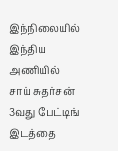இந்நிலையில் இந்திய அணியில் சாய் சுதர்சன் 3வது பேட்டிங் இடத்தை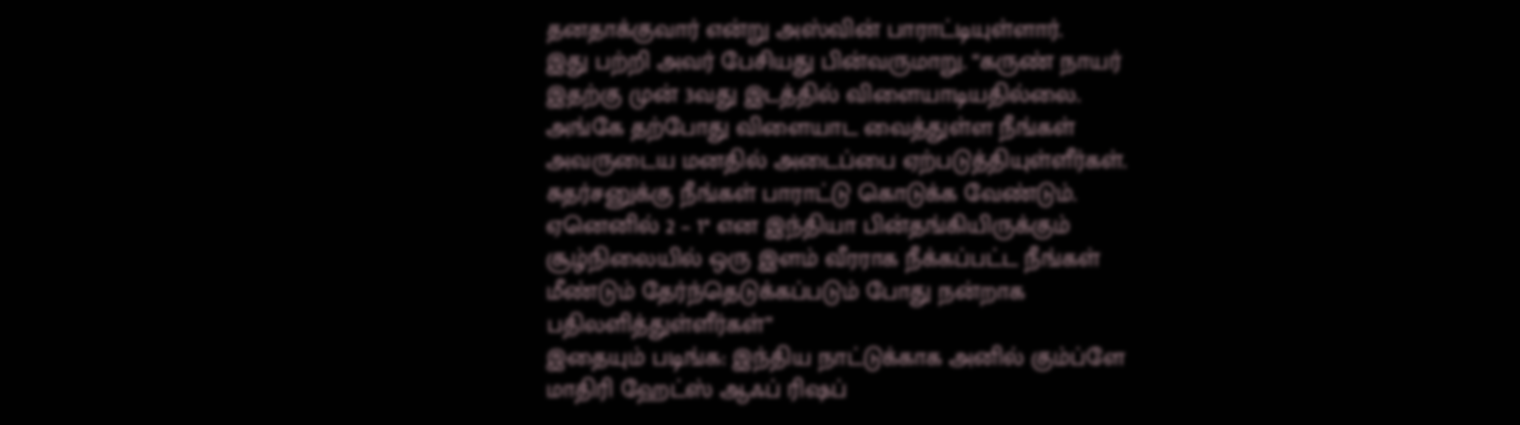தனதாக்குவார் என்று அஸ்வின் பாராட்டியுள்ளார்.
இது பற்றி அவர் பேசியது பின்வருமாறு. “கருண் நாயர் இதற்கு முன் 3வது இடத்தில் விளையாடியதில்லை. அங்கே தற்போது விளையாட வைத்துள்ள நீங்கள் அவருடைய மனதில் அடைப்பை ஏற்படுத்தியுள்ளீர்கள். சுதர்சனுக்கு நீங்கள் பாராட்டு கொடுக்க வேண்டும். ஏனெனில் 2 – 1* என இந்தியா பின்தங்கியிருக்கும் சூழ்நிலையில் ஒரு இளம் வீரராக நீக்கப்பட்ட நீங்கள் மீண்டும் தேர்ந்தெடுக்கப்படும் போது நன்றாக பதிலளித்துள்ளீர்கள்”
இதையும் படிங்க: இந்திய நாட்டுக்காக அனில் கும்ப்ளே மாதிரி ஹேட்ஸ் ஆஃப் ரிஷப்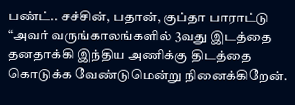பண்ட்.. சச்சின், பதான், குப்தா பாராட்டு
“அவர் வருங்காலங்களில் 3வது இடத்தை தனதாக்கி இந்திய அணிக்கு திடத்தை கொடுக்க வேண்டுமென்று நினைக்கிறேன்.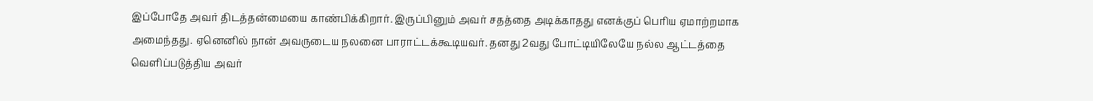இப்போதே அவர் திடத்தன்மையை காண்பிக்கிறார். இருப்பினும் அவர் சதத்தை அடிக்காதது எனக்குப் பெரிய ஏமாற்றமாக அமைந்தது. ஏனெனில் நான் அவருடைய நலனை பாராட்டக்கூடியவர். தனது 2வது போட்டியிலேயே நல்ல ஆட்டத்தை வெளிப்படுத்திய அவர்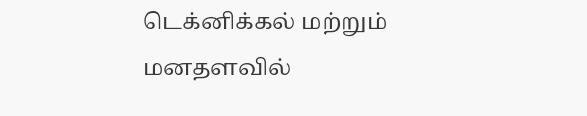டெக்னிக்கல் மற்றும் மனதளவில்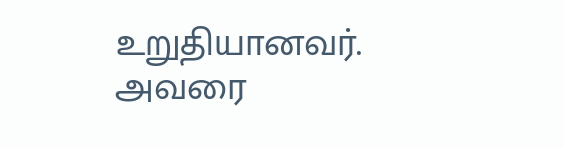உறுதியானவர். அவரை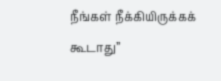நீங்கள் நீக்கியிருக்கக் கூடாது”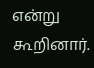என்று கூறினார்.